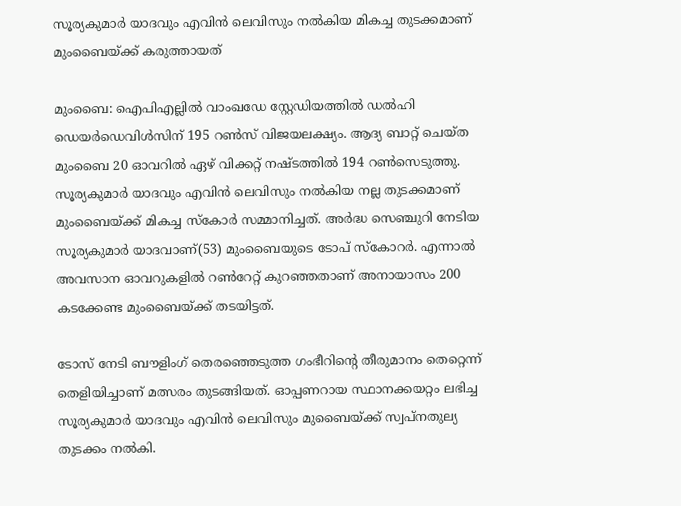സൂര്യകുമാര്‍ യാദവും എവിന്‍ ലെവിസും നല്‍കിയ മികച്ച തുടക്കമാണ് മുംബൈയ്ക്ക് കരുത്തായത്

മുംബൈ: ഐപിഎല്ലില്‍ വാംഖഡേ സ്റ്റേഡിയത്തില്‍ ഡല്‍ഹി ഡെയര്‍ഡെവിള്‍സിന് 195 റണ്‍സ് വിജയലക്ഷ്യം. ആദ്യ ബാറ്റ് ചെയ്ത മുംബൈ 20 ഓവറില്‍ ഏഴ് വിക്കറ്റ് നഷ്ടത്തില്‍ 194 റണ്‍സെടുത്തു. സൂര്യകുമാര്‍ യാദവും എവിന്‍ ലെവിസും നല്‍കിയ നല്ല തുടക്കമാണ് മുംബൈയ്ക്ക് മികച്ച സ്കോര്‍ സമ്മാനിച്ചത്. അര്‍ദ്ധ സെഞ്ചുറി നേടിയ സൂര്യകുമാര്‍ യാദവാണ്(53) മുംബൈയുടെ ടോപ് സ്കോറര്‍. എന്നാല്‍ അവസാന ഓവറുകളില്‍ റണ്‍റേറ്റ് കുറഞ്ഞതാണ് അനായാസം 200 കടക്കേണ്ട മുംബൈയ്ക്ക് തടയിട്ടത്.

ടോസ് നേടി ബൗളിംഗ് തെരഞ്ഞെടുത്ത ഗംഭീറിന്‍റെ തീരുമാനം തെറ്റെന്ന് തെളിയിച്ചാണ് മത്സരം തുടങ്ങിയത്. ഓപ്പണറായ സ്ഥാനക്കയറ്റം ലഭിച്ച സൂര്യകുമാര്‍ യാദവും എവിന്‍ ലെവിസും മുബൈയ്ക്ക് സ്വപ്നതുല്യ തുടക്കം നല്‍കി.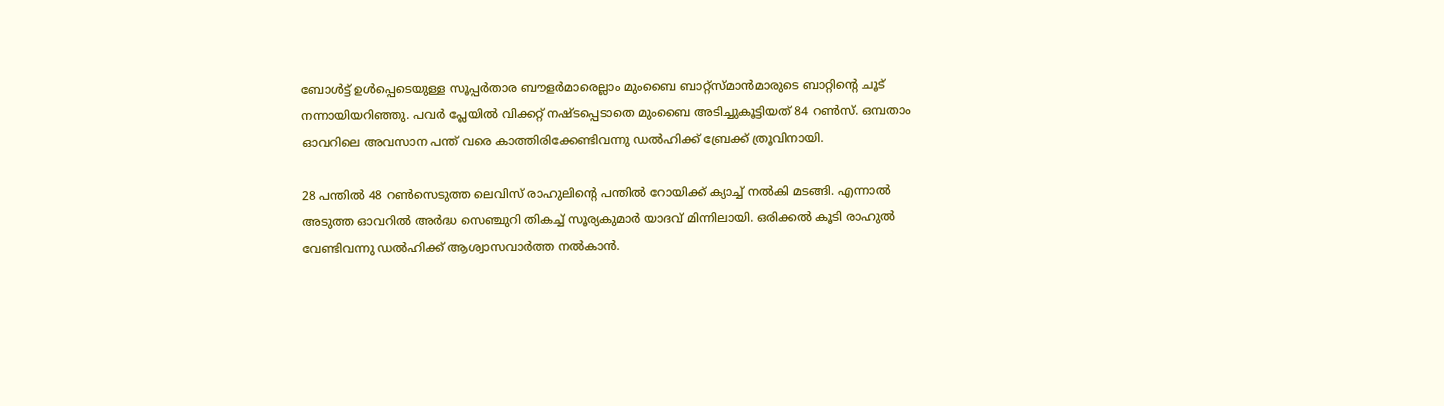ബോള്‍ട്ട് ഉള്‍പ്പെടെയുള്ള സൂപ്പര്‍താര ബൗളര്‍മാരെല്ലാം മുംബൈ ബാറ്റ്സ്മാന്‍മാരുടെ ബാറ്റിന്‍റെ ചൂട് നന്നായിയറിഞ്ഞു. പവര്‍ പ്ലേയില്‍ വിക്കറ്റ് നഷ്ടപ്പെടാതെ മുംബൈ അടിച്ചുകൂട്ടിയത് 84 റണ്‍സ്. ഒമ്പതാം ഓവറിലെ അവസാന പന്ത് വരെ കാത്തിരിക്കേണ്ടിവന്നു ഡല്‍ഹിക്ക് ബ്രേക്ക് ത്രൂവിനായി.

28 പന്തില്‍ 48 റണ്‍സെടുത്ത ലെവിസ് രാഹുലിന്‍റെ പന്തില്‍ റോയിക്ക് ക്യാച്ച് നല്‍കി മടങ്ങി. എന്നാല്‍ അടുത്ത ഓവറില്‍ അര്‍ദ്ധ സെഞ്ചുറി തികച്ച് സൂര്യകുമാര്‍ യാദവ് മിന്നിലായി. ഒരിക്കല്‍ കൂടി രാഹുല്‍ വേണ്ടിവന്നു ഡല്‍ഹിക്ക് ആശ്വാസവാര്‍ത്ത നല്‍കാന്‍.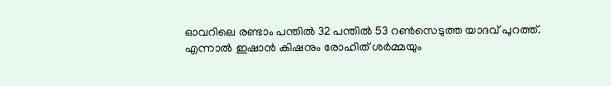ഓവറിലെ രണ്ടാം പന്തില്‍ 32 പന്തില്‍ 53 റണ്‍സെടുത്ത യാദവ് പുറത്ത്. എന്നാല്‍ ഇഷാന്‍ കിഷനും രോഹിത് ശര്‍മ്മയും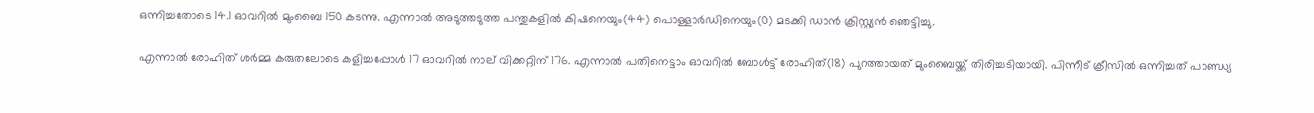ഒന്നിച്ചതോടെ 14.1 ഓവറില്‍ മുംബൈ 150 കടന്നു. എന്നാല്‍ അടുത്തടുത്ത പന്തുകളില്‍ കിഷനെയും(44) പൊള്ളാര്‍ഡിനെയും(0) മടക്കി ഡാന്‍ ക്രിസ്റ്റ്യന്‍ ഞെട്ടിച്ചു.

എന്നാല്‍ രോഹിത് ശര്‍മ്മ കരുതലോടെ കളിച്ചപ്പോള്‍ 17 ഓവറില്‍ നാല് വിക്കറ്റിന് 176. എന്നാല്‍ പതിനെട്ടാം ഓവറില്‍ ബോള്‍ട്ട് രോഹിത്(18) പുറത്തായത് മുംബൈയ്ക്ക് തിരിച്ചടിയായി. പിന്നീട് ക്രീസില്‍ ഒന്നിച്ചത് പാണ്ഡ്യ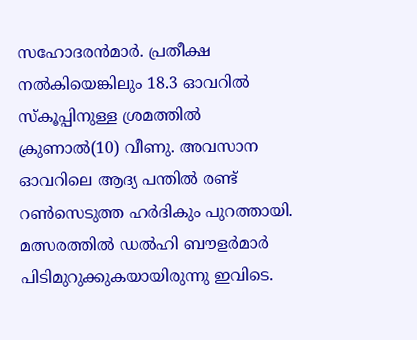സഹോദരന്‍മാര്‍. പ്രതീക്ഷ നല്‍കിയെങ്കിലും 18.3 ഓവറില്‍ സ്കൂപ്പിനുള്ള ശ്രമത്തില്‍ ക്രുണാല്‍(10) വീണു. അവസാന ഓവറിലെ ആദ്യ പന്തില്‍ രണ്ട് റണ്‍സെടുത്ത ഹര്‍ദികും പുറത്തായി. മത്സരത്തില്‍ ഡല്‍ഹി ബൗളര്‍മാര്‍ പിടിമുറുക്കുകയായിരുന്നു ഇവിടെ.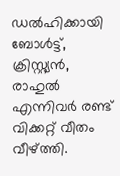ഡല്‍ഹിക്കായി ബോള്‍ട്ട്, ക്രിസ്റ്റ്യന്‍, രാഹുല്‍ എന്നിവര്‍ രണ്ട് വിക്കറ്റ് വീതം വീഴ്ത്തി.